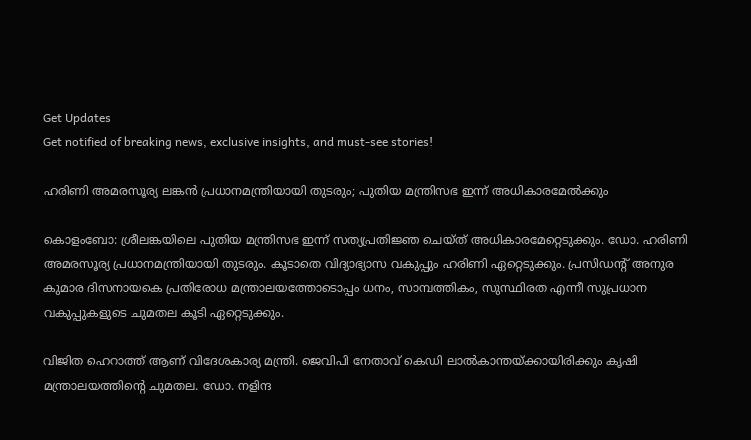Get Updates
Get notified of breaking news, exclusive insights, and must-see stories!

ഹരിണി അമരസൂര്യ ലങ്കന്‍ പ്രധാനമന്ത്രിയായി തുടരും; പുതിയ മന്ത്രിസഭ ഇന്ന് അധികാരമേല്‍ക്കും

കൊളംബോ: ശ്രീലങ്കയിലെ പുതിയ മന്ത്രിസഭ ഇന്ന് സത്യപ്രതിജ്ഞ ചെയ്ത് അധികാരമേറ്റെടുക്കും. ഡോ. ഹരിണി അമരസൂര്യ പ്രധാനമന്ത്രിയായി തുടരും. കൂടാതെ വിദ്യാഭ്യാസ വകുപ്പും ഹരിണി ഏറ്റെടുക്കും. പ്രസിഡന്റ് അനുര കുമാര ദിസനായകെ പ്രതിരോധ മന്ത്രാലയത്തോടൊപ്പം ധനം, സാമ്പത്തികം, സുസ്ഥിരത എന്നീ സുപ്രധാന വകുപ്പുകളുടെ ചുമതല കൂടി ഏറ്റെടുക്കും.

വിജിത ഹെറാത്ത് ആണ് വിദേശകാര്യ മന്ത്രി. ജെവിപി നേതാവ് കെഡി ലാല്‍കാന്തയ്ക്കായിരിക്കും കൃഷി മന്ത്രാലയത്തിന്റെ ചുമതല. ഡോ. നളിന്ദ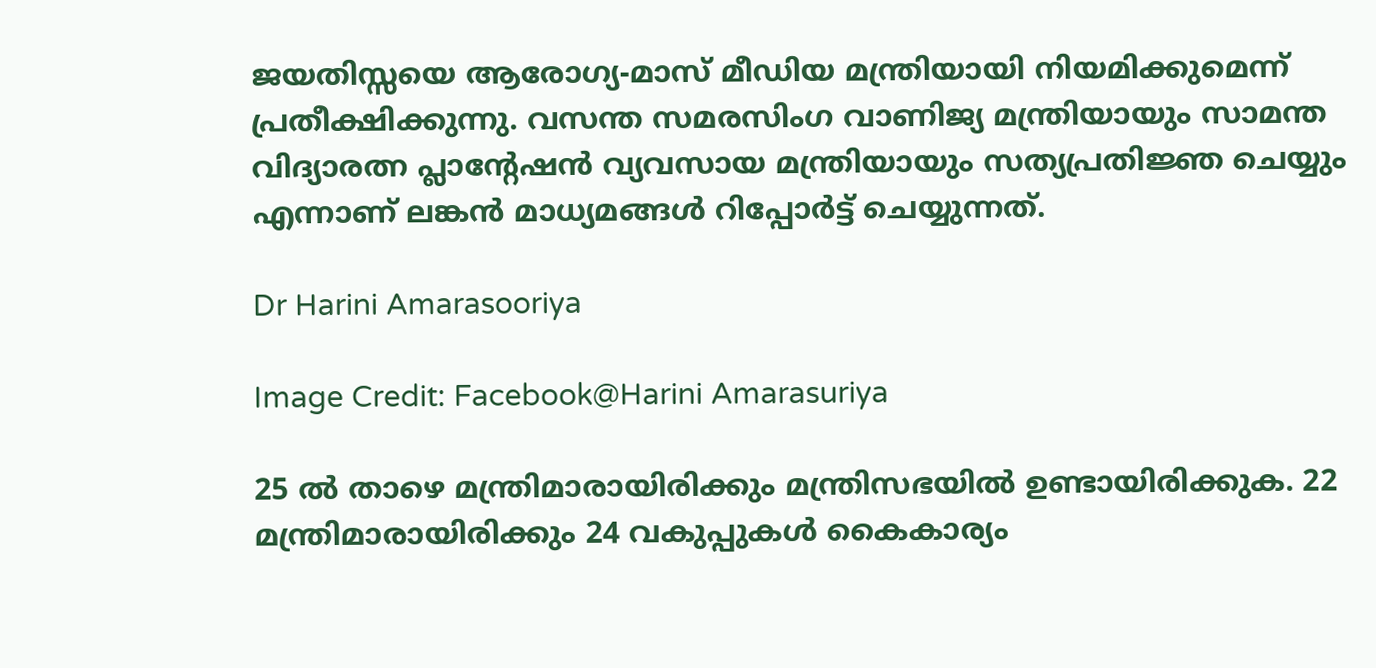ജയതിസ്സയെ ആരോഗ്യ-മാസ് മീഡിയ മന്ത്രിയായി നിയമിക്കുമെന്ന് പ്രതീക്ഷിക്കുന്നു. വസന്ത സമരസിംഗ വാണിജ്യ മന്ത്രിയായും സാമന്ത വിദ്യാരത്ന പ്ലാന്റേഷന്‍ വ്യവസായ മന്ത്രിയായും സത്യപ്രതിജ്ഞ ചെയ്യും എന്നാണ് ലങ്കന്‍ മാധ്യമങ്ങള്‍ റിപ്പോര്‍ട്ട് ചെയ്യുന്നത്.

Dr Harini Amarasooriya

Image Credit: Facebook@Harini Amarasuriya

25 ല്‍ താഴെ മന്ത്രിമാരായിരിക്കും മന്ത്രിസഭയില്‍ ഉണ്ടായിരിക്കുക. 22 മന്ത്രിമാരായിരിക്കും 24 വകുപ്പുകള്‍ കൈകാര്യം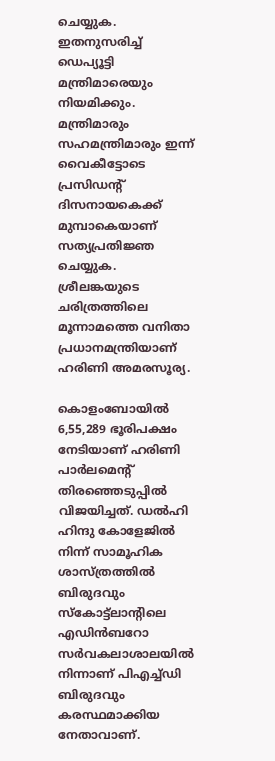ചെയ്യുക. ഇതനുസരിച്ച് ഡെപ്യൂട്ടി മന്ത്രിമാരെയും നിയമിക്കും. മന്ത്രിമാരും സഹമന്ത്രിമാരും ഇന്ന് വൈകീട്ടോടെ പ്രസിഡന്റ് ദിസനായകെക്ക് മുമ്പാകെയാണ് സത്യപ്രതിജ്ഞ ചെയ്യുക. ശ്രീലങ്കയുടെ ചരിത്രത്തിലെ മൂന്നാമത്തെ വനിതാ പ്രധാനമന്ത്രിയാണ് ഹരിണി അമരസൂര്യ.

കൊളംബോയില്‍ 6,55,289 ഭൂരിപക്ഷം നേടിയാണ് ഹരിണി പാര്‍ലമെന്റ് തിരഞ്ഞെടുപ്പില്‍ വിജയിച്ചത്. ഡല്‍ഹി ഹിന്ദു കോളേജില്‍ നിന്ന് സാമൂഹിക ശാസ്ത്രത്തില്‍ ബിരുദവും സ്‌കോട്ട്ലാന്റിലെ എഡിന്‍ബറോ സര്‍വകലാശാലയില്‍ നിന്നാണ് പിഎച്ച്ഡി ബിരുദവും കരസ്ഥമാക്കിയ നേതാവാണ്.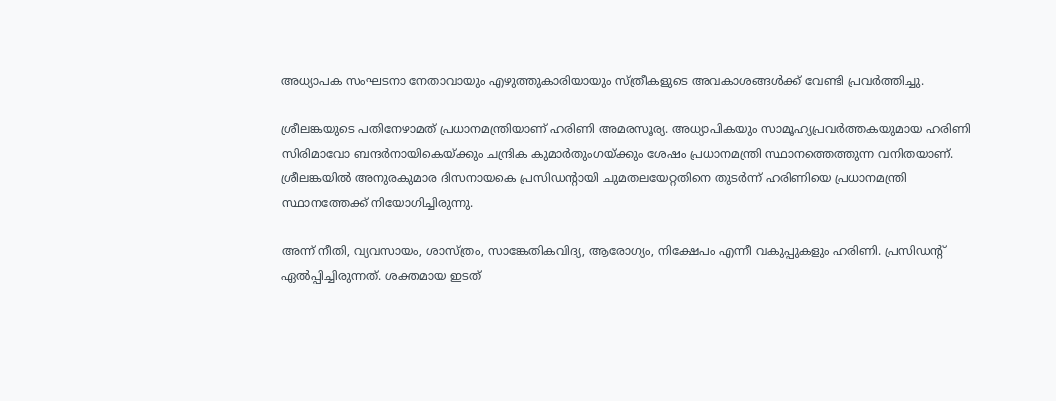അധ്യാപക സംഘടനാ നേതാവായും എഴുത്തുകാരിയായും സ്ത്രീകളുടെ അവകാശങ്ങള്‍ക്ക് വേണ്ടി പ്രവര്‍ത്തിച്ചു.

ശ്രീലങ്കയുടെ പതിനേഴാമത് പ്രധാനമന്ത്രിയാണ് ഹരിണി അമരസൂര്യ. അധ്യാപികയും സാമൂഹ്യപ്രവര്‍ത്തകയുമായ ഹരിണി സിരിമാവോ ബന്ദര്‍നായികെയ്ക്കും ചന്ദ്രിക കുമാര്‍തുംഗയ്ക്കും ശേഷം പ്രധാനമന്ത്രി സ്ഥാനത്തെത്തുന്ന വനിതയാണ്. ശ്രീലങ്കയില്‍ അനുരകുമാര ദിസനായകെ പ്രസിഡന്റായി ചുമതലയേറ്റതിനെ തുടര്‍ന്ന് ഹരിണിയെ പ്രധാനമന്ത്രി സ്ഥാനത്തേക്ക് നിയോഗിച്ചിരുന്നു.

അന്ന് നീതി, വ്യവസായം, ശാസ്ത്രം, സാങ്കേതികവിദ്യ, ആരോഗ്യം, നിക്ഷേപം എന്നീ വകുപ്പുകളും ഹരിണി. പ്രസിഡന്റ് ഏല്‍പ്പിച്ചിരുന്നത്. ശക്തമായ ഇടത്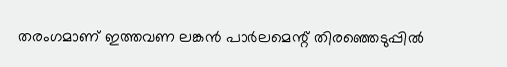തരംഗമാണ് ഇത്തവണ ലങ്കന്‍ പാര്‍ലമെന്റ് തിരഞ്ഞെടുപ്പില്‍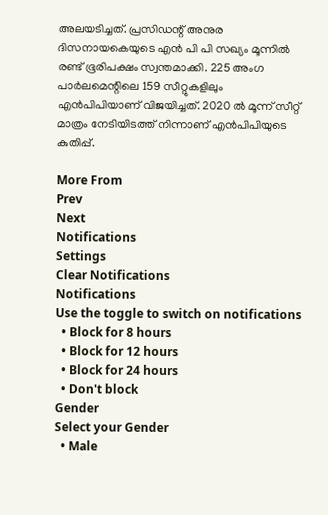അലയടിച്ചത്. പ്രസിഡന്റ് അനുര ദിസനായകെയുടെ എന്‍ പി പി സഖ്യം മൂന്നില്‍ രണ്ട് ഭൂരിപക്ഷം സ്വന്തമാക്കി. 225 അംഗ പാര്‍ലമെന്റിലെ 159 സീറ്റുകളിലും എന്‍പിപിയാണ് വിജയിച്ചത്. 2020 ല്‍ മൂന്ന് സീറ്റ് മാത്രം നേടിയിടത്ത് നിന്നാണ് എന്‍പിപിയുടെ കുതിപ്പ്.

More From
Prev
Next
Notifications
Settings
Clear Notifications
Notifications
Use the toggle to switch on notifications
  • Block for 8 hours
  • Block for 12 hours
  • Block for 24 hours
  • Don't block
Gender
Select your Gender
  • Male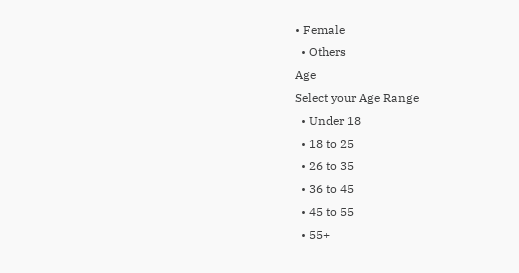• Female
  • Others
Age
Select your Age Range
  • Under 18
  • 18 to 25
  • 26 to 35
  • 36 to 45
  • 45 to 55
  • 55+